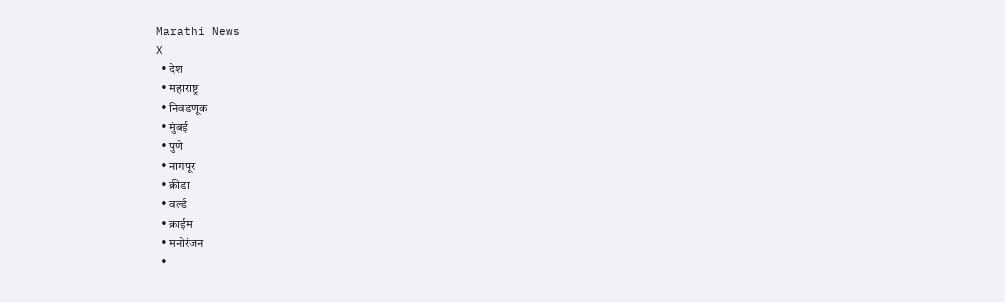Marathi News
X
  • देश
  • महाराष्ट्र
  • निवडणूक
  • मुंबई
  • पुणे
  • नागपूर
  • क्रीडा
  • वर्ल्ड
  • क्राईम
  • मनोरंजन
  •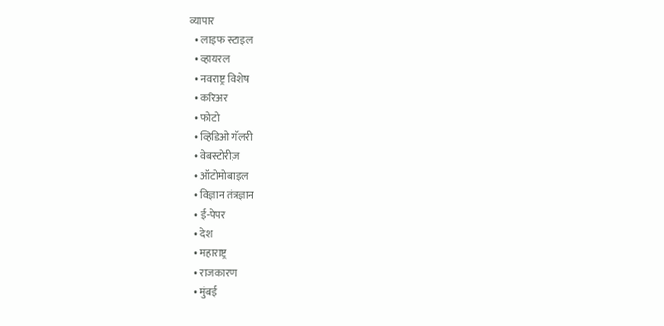व्यापार
  • लाइफ स्टाइल
  • व्हायरल
  • नवराष्ट्र विशेष
  • करिअर
  • फोटो
  • व्हिडिओ गॅलरी
  • वेबस्टोरीज़
  • ऑटोमोबाइल
  • विज्ञान तंत्रज्ञान
  • ई-पेपर
  • देश
  • महाराष्ट्र
  • राजकारण
  • मुंबई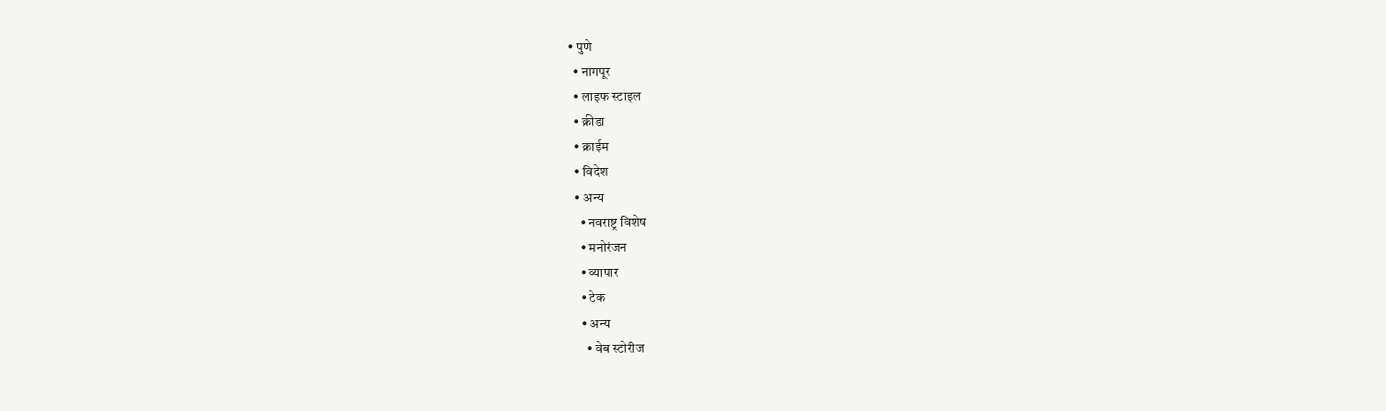• पुणे
  • नागपूर
  • लाइफ स्टाइल
  • क्रीडा
  • क्राईम
  • विदेश
  • अन्य
    • नवराष्ट्र विशेष
    • मनोरंजन
    • व्यापार
    • टेक
    • अन्य
      • वेब स्टोरीज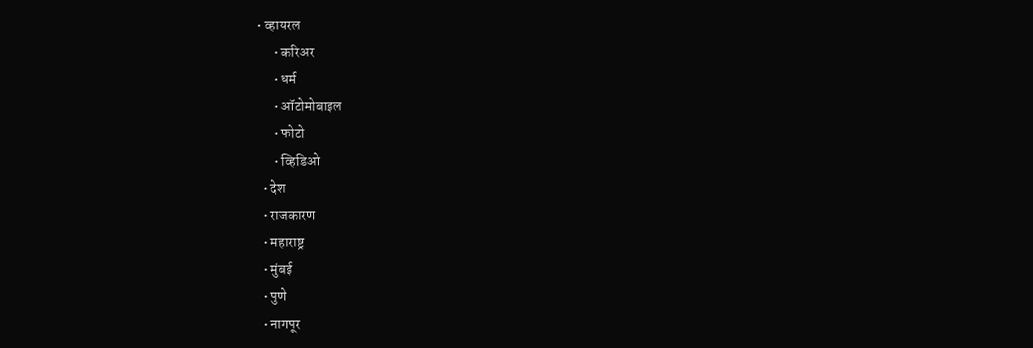• व्हायरल
      • करिअर
      • धर्म
      • ऑटोमोबाइल
      • फोटो
      • व्हिडिओ
  • देश
  • राजकारण
  • महाराष्ट्र
  • मुंबई
  • पुणे
  • नागपूर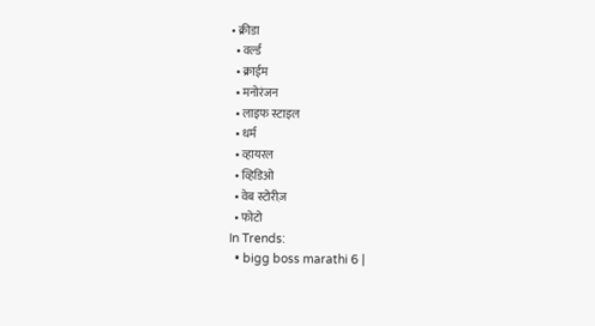• क्रीडा
  • वर्ल्ड
  • क्राईम
  • मनोरंजन
  • लाइफ स्टाइल
  • धर्म
  • व्हायरल
  • व्हिडिओ
  • वेब स्टोरीज़
  • फोटो
In Trends:
  • bigg boss marathi 6 |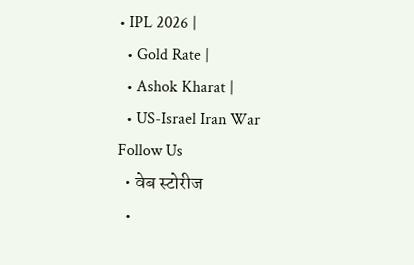• IPL 2026 |
  • Gold Rate |
  • Ashok Kharat |
  • US-Israel Iran War
Follow Us
  • वेब स्टोरीज
  •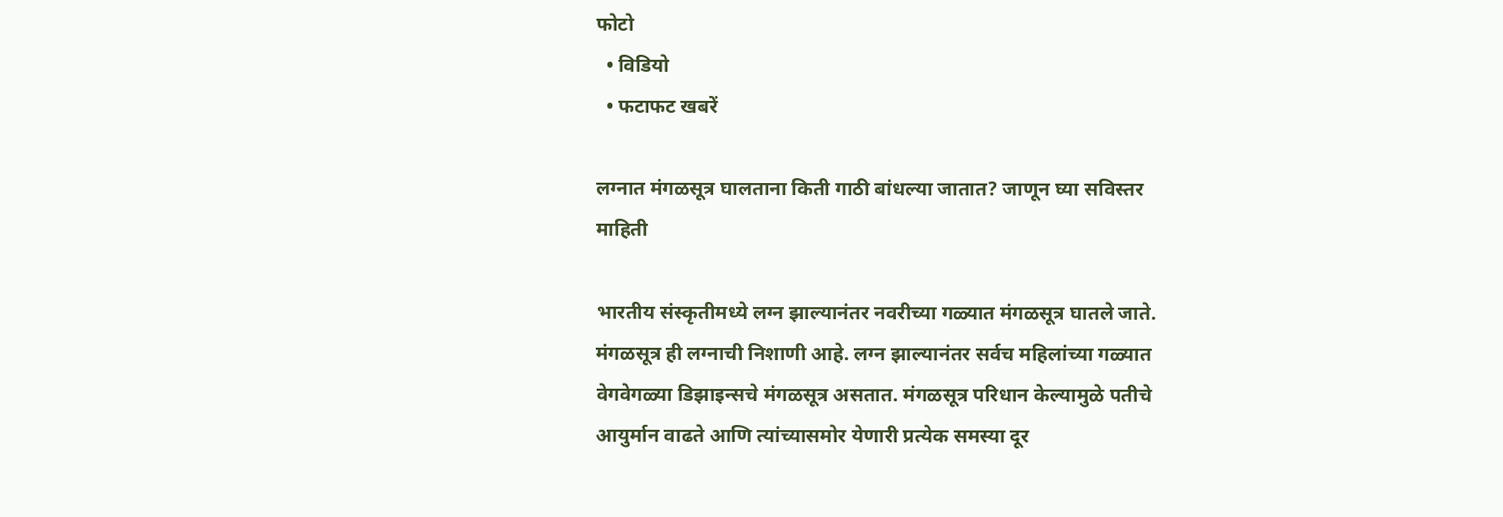फोटो
  • विडियो
  • फटाफट खबरें

लग्नात मंगळसूत्र घालताना किती गाठी बांधल्या जातात? जाणून घ्या सविस्तर माहिती

भारतीय संस्कृतीमध्ये लग्न झाल्यानंतर नवरीच्या गळ्यात मंगळसूत्र घातले जाते. मंगळसूत्र ही लग्नाची निशाणी आहे. लग्न झाल्यानंतर सर्वच महिलांच्या गळ्यात वेगवेगळ्या डिझाइन्सचे मंगळसूत्र असतात. मंगळसूत्र परिधान केल्यामुळे पतीचे आयुर्मान वाढते आणि त्यांच्यासमोर येणारी प्रत्येक समस्या दूर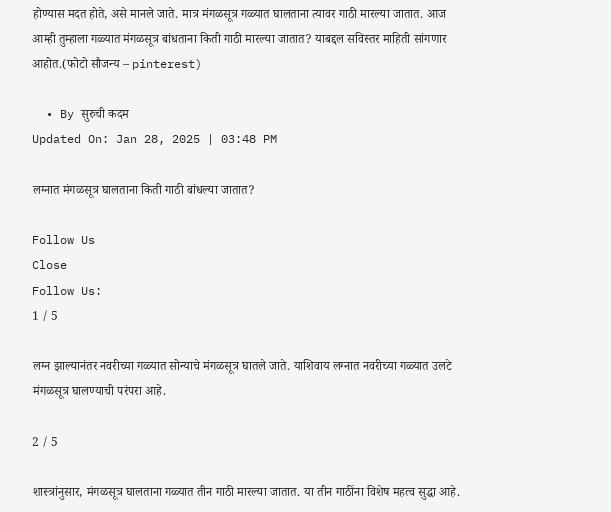होण्यास मदत होते, असे मानले जाते. मात्र मंगळसूत्र गळ्यात घालताना त्यावर गाठी मारल्या जातात. आज आम्ही तुम्हाला गळ्यात मंगळसूत्र बांधताना किती गाठी मारल्या जातात? याबद्दल सविस्तर माहिती सांगणार आहोत.(फोटो सौजन्य – pinterest)

  • By सुरुची कदम
Updated On: Jan 28, 2025 | 03:48 PM

लग्नात मंगळसूत्र घालताना किती गाठी बांधल्या जातात?

Follow Us
Close
Follow Us:
1 / 5

लग्न झाल्यानंतर नवरीच्या गळ्यात सोन्याचे मंगळसूत्र घातले जाते. याशिवाय लग्नात नवरीच्या गळ्यात उलटे मंगळसूत्र घालण्याची परंपरा आहे.

2 / 5

शास्त्रांनुसार, मंगळसूत्र घालताना गळ्यात तीन गाठी मारल्या जातात. या तीन गाठींना विशेष महत्व सुद्धा आहे.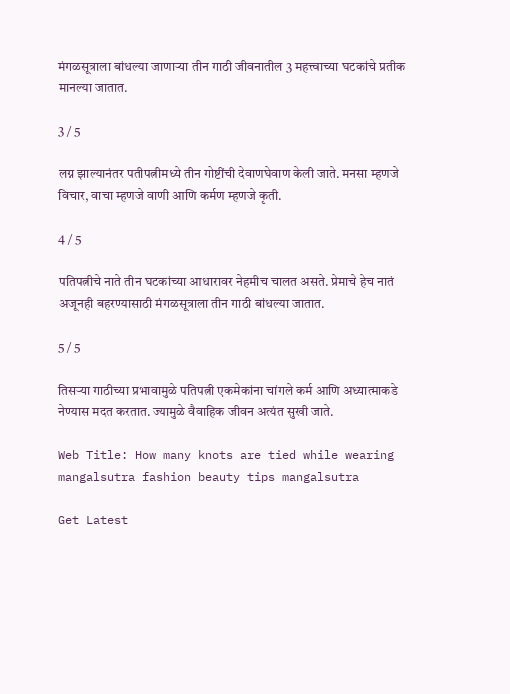मंगळसूत्राला बांधल्या जाणाऱ्या तीन गाठी जीवनातील 3 महत्त्वाच्या घटकांचे प्रतीक मानल्या जातात.

3 / 5

लग्न झाल्यानंतर पतीपत्नीमध्ये तीन गोष्टींची देवाणघेवाण केली जाते. मनसा म्हणजे विचार, वाचा म्हणजे वाणी आणि कर्मण म्हणजे कृती.

4 / 5

पतिपत्नीचे नाते तीन घटकांच्या आधारावर नेहमीच चालत असते. प्रेमाचे हेच नातं अजूनही बहरण्यासाठी मंगळसूत्राला तीन गाठी बांधल्या जातात.

5 / 5

तिसऱ्या गाठीच्या प्रभावामुळे पतिपत्नी एकमेकांना चांगले कर्म आणि अध्यात्माकडे नेण्यास मदत करतात. ज्यामुळे वैवाहिक जीवन अत्यंत सुखी जाते.

Web Title: How many knots are tied while wearing mangalsutra fashion beauty tips mangalsutra

Get Latest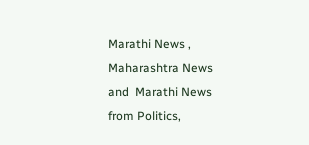Marathi News ,  Maharashtra News and  Marathi News from Politics,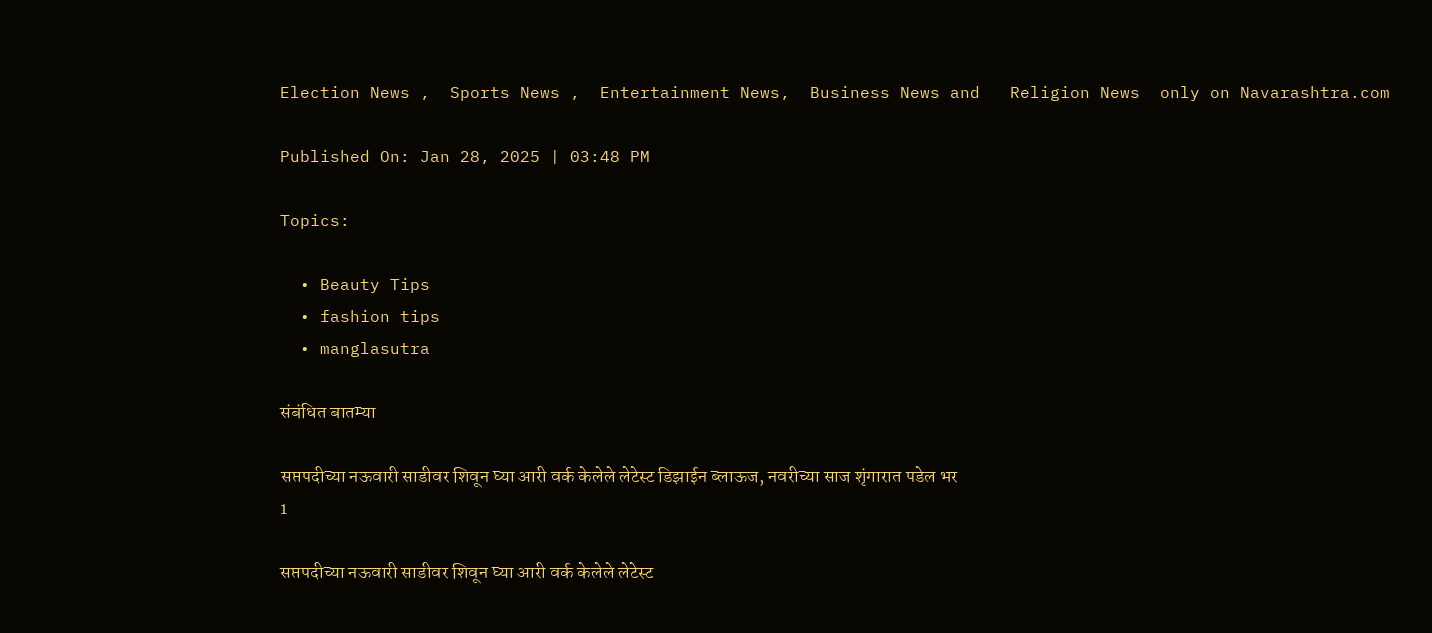Election News ,  Sports News ,  Entertainment News,  Business News and   Religion News  only on Navarashtra.com

Published On: Jan 28, 2025 | 03:48 PM

Topics:

  • Beauty Tips
  • fashion tips
  • manglasutra

संबंधित बातम्या

सप्तपदीच्या नऊवारी साडीवर शिवून घ्या आरी वर्क केलेले लेटेस्ट डिझाईन ब्लाऊज, नवरीच्या साज शृंगारात पडेल भर
1

सप्तपदीच्या नऊवारी साडीवर शिवून घ्या आरी वर्क केलेले लेटेस्ट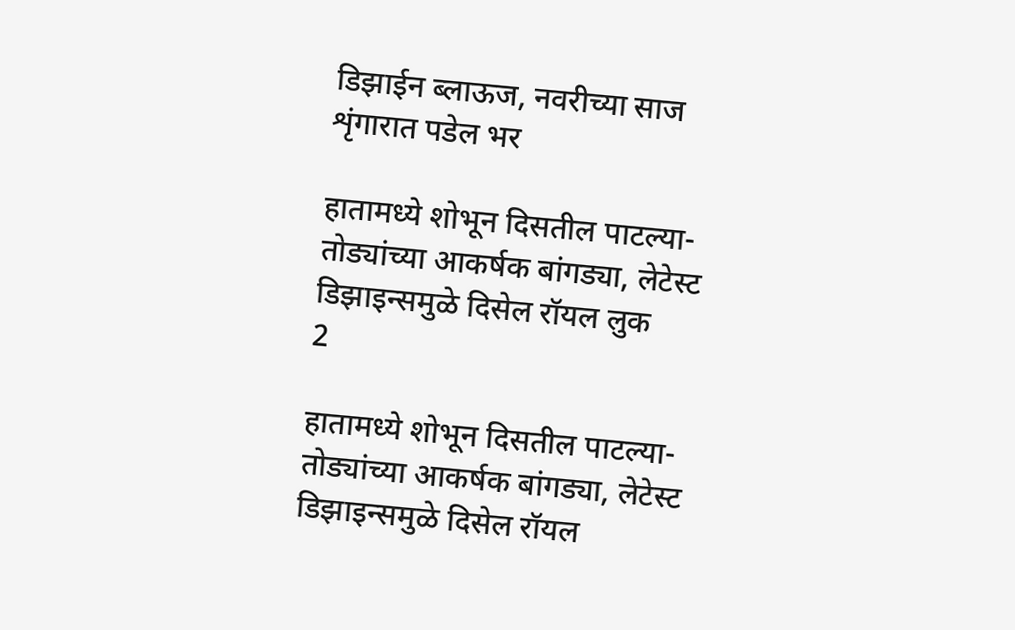डिझाईन ब्लाऊज, नवरीच्या साज शृंगारात पडेल भर

हातामध्ये शोभून दिसतील पाटल्या-तोड्यांच्या आकर्षक बांगड्या, लेटेस्ट डिझाइन्समुळे दिसेल रॉयल लुक
2

हातामध्ये शोभून दिसतील पाटल्या-तोड्यांच्या आकर्षक बांगड्या, लेटेस्ट डिझाइन्समुळे दिसेल रॉयल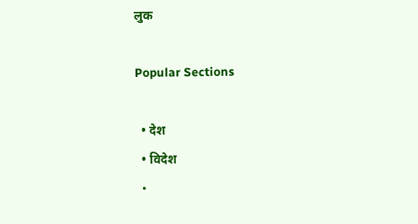लुक

Popular Sections

  • देश
  • विदेश
  •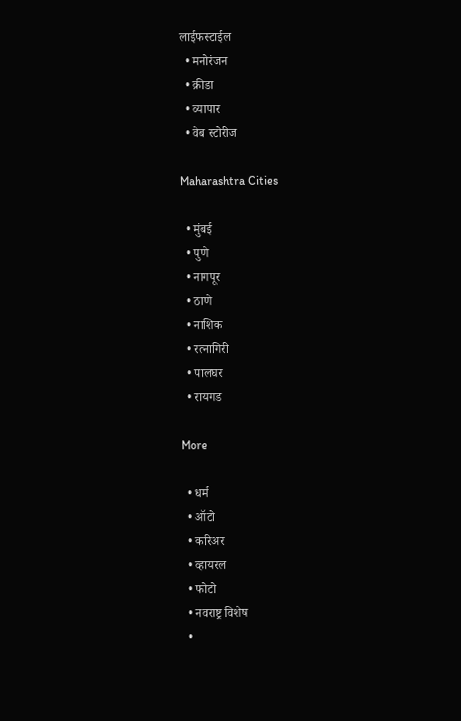लाईफस्टाईल
  • मनोरंजन
  • क्रीडा
  • व्यापार
  • वेब स्टोरीज

Maharashtra Cities

  • मुंबई
  • पुणे
  • नागपूर
  • ठाणे
  • नाशिक
  • रत्नागिरी
  • पालघर
  • रायगड

More

  • धर्म
  • ऑटो
  • करिअर
  • व्हायरल
  • फोटो
  • नवराष्ट्र विशेष
  •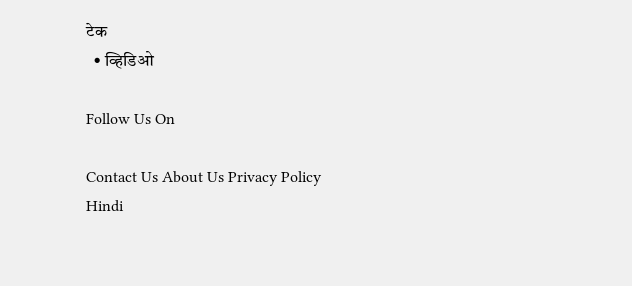टेक
  • व्हिडिओ

Follow Us On

Contact Us About Us Privacy Policy
Hindi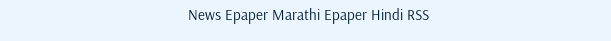News Epaper Marathi Epaper Hindi RSS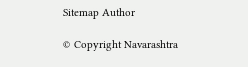Sitemap Author

© Copyright Navarashtra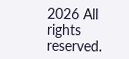2026 All rights reserved.